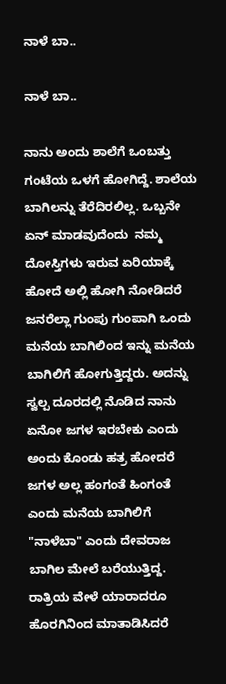ನಾಳೆ ಬಾ..

ನಾಳೆ ಬಾ..

ನಾನು ಅಂದು ಶಾಲೆಗೆ ಒಂಬತ್ತು ಗಂಟೆಯ ಒಳಗೆ ಹೋಗಿದ್ದೆ. ಶಾಲೆಯ ಬಾಗಿಲನ್ನು ತೆರೆದಿರಲಿಲ್ಲ. ಒಬ್ಬನೇ ಏನ್ ಮಾಡವುದೆಂದು  ನಮ್ಮ ದೋಸ್ತಿಗಳು ಇರುವ ಏರಿಯಾಕ್ಕೆ ಹೋದೆ ಅಲ್ಲಿ ಹೋಗಿ ನೋಡಿದರೆ ಜನರೆಲ್ಲಾ ಗುಂಪು ಗುಂಪಾಗಿ ಒಂದು ಮನೆಯ ಬಾಗಿಲಿಂದ ಇನ್ನು ಮನೆಯ ಬಾಗಿಲಿಗೆ ಹೋಗುತ್ತಿದ್ದರು. ಅದನ್ನು ಸ್ವಲ್ಪ ದೂರದಲ್ಲಿ ನೊಡಿದ ನಾನು ಏನೋ ಜಗಳ ಇರಬೇಕು ಎಂದು ಅಂದು ಕೊಂಡು ಹತ್ರ ಹೋದರೆ ಜಗಳ ಅಲ್ಲ ಹಂಗಂತೆ ಹಿಂಗಂತೆ ಎಂದು ಮನೆಯ ಬಾಗಿಲಿಗೆ "ನಾಳೆಬಾ" ಎಂದು ದೇವರಾಜ ಬಾಗಿಲ ಮೇಲೆ ಬರೆಯುತ್ತಿದ್ದ. ರಾತ್ರಿಯ ವೇಳೆ ಯಾರಾದರೂ ಹೊರಗಿನಿಂದ ಮಾತಾಡಿಸಿದರೆ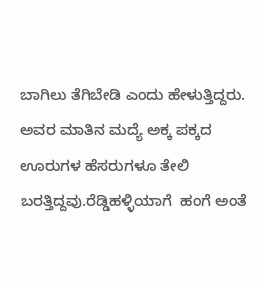ಬಾಗಿಲು ತೆಗಿಬೇಡಿ ಎಂದು ಹೇಳುತ್ತಿದ್ದರು. ಅವರ ಮಾತಿನ ಮದ್ಯೆ ಅಕ್ಕ ಪಕ್ಕದ ಊರುಗಳ ಹೆಸರುಗಳೂ ತೇಲಿ ಬರತ್ತಿದ್ದವು.ರೆಡ್ಡಿಹಳ್ಳಿಯಾಗೆ  ಹಂಗೆ ಅಂತೆ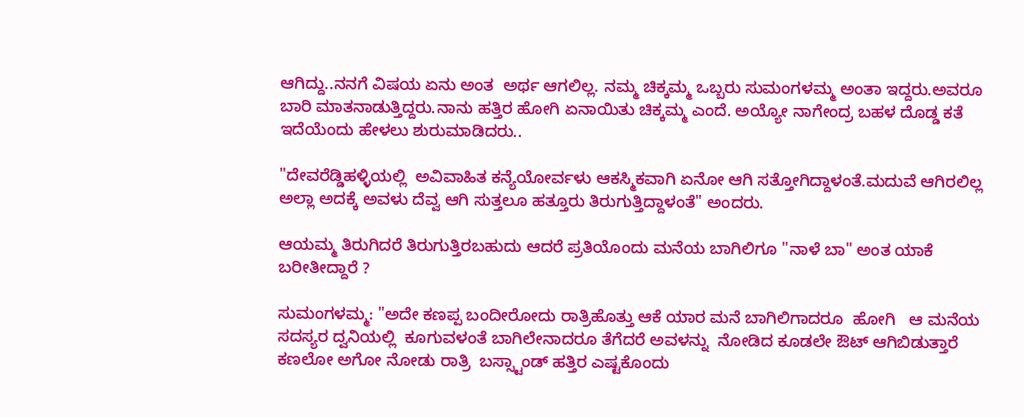ಆಗಿದ್ದು..ನನಗೆ ವಿಷಯ ಏನು ಅಂತ  ಅರ್ಥ ಆಗಲಿಲ್ಲ. ನಮ್ಮ ಚಿಕ್ಕಮ್ಮ ಒಬ್ಬರು ಸುಮಂಗಳಮ್ಮ ಅಂತಾ ಇದ್ದರು.ಅವರೂ  ಬಾರಿ ಮಾತನಾಡುತ್ತಿದ್ದರು.ನಾನು ಹತ್ತಿರ ಹೋಗಿ ಏನಾಯಿತು ಚಿಕ್ಕಮ್ಮ ಎಂದೆ. ಅಯ್ಯೋ ನಾಗೇಂದ್ರ ಬಹಳ ದೊಡ್ಡ ಕತೆ ಇದೆಯೆಂದು ಹೇಳಲು ಶುರುಮಾಡಿದರು..

"ದೇವರೆಡ್ಡಿಹಳ್ಳಿಯಲ್ಲಿ  ಅವಿವಾಹಿತ ಕನ್ಯೆಯೋರ್ವಳು ಆಕಸ್ಮಿಕವಾಗಿ ಏನೋ ಆಗಿ ಸತ್ತೋಗಿದ್ದಾಳಂತೆ.ಮದುವೆ ಆಗಿರಲಿಲ್ಲ ಅಲ್ಲಾ ಅದಕ್ಕೆ ಅವಳು ದೆವ್ವ ಆಗಿ ಸುತ್ತಲೂ ಹತ್ತೂರು ತಿರುಗುತ್ತಿದ್ದಾಳಂತೆ" ಅಂದರು.

ಆಯಮ್ಮ ತಿರುಗಿದರೆ ತಿರುಗುತ್ತಿರಬಹುದು ಆದರೆ ಪ್ರತಿಯೊಂದು ಮನೆಯ ಬಾಗಿಲಿಗೂ "ನಾಳೆ ಬಾ" ಅಂತ ಯಾಕೆ ಬರೀತೀದ್ದಾರೆ ?

ಸುಮಂಗಳಮ್ಮ: "ಅದೇ ಕಣಪ್ಪ ಬಂದೀರೋದು ರಾತ್ರಿಹೊತ್ತು ಆಕೆ ಯಾರ ಮನೆ ಬಾಗಿಲಿಗಾದರೂ  ಹೋಗಿ   ಆ ಮನೆಯ ಸದಸ್ಯರ ದ್ವನಿಯಲ್ಲಿ  ಕೂಗುವಳಂತೆ ಬಾಗಿಲೇನಾದರೂ ತೆಗೆದರೆ ಅವಳನ್ನು  ನೋಡಿದ ಕೂಡಲೇ ಔಟ್ ಆಗಿಬಿಡುತ್ತಾರೆ ಕಣಲೋ ಅಗೋ ನೋಡು ರಾತ್ರಿ  ಬಸ್ಸ್ಟಾಂಡ್ ಹತ್ತಿರ ಎಷ್ಟಕೊಂದು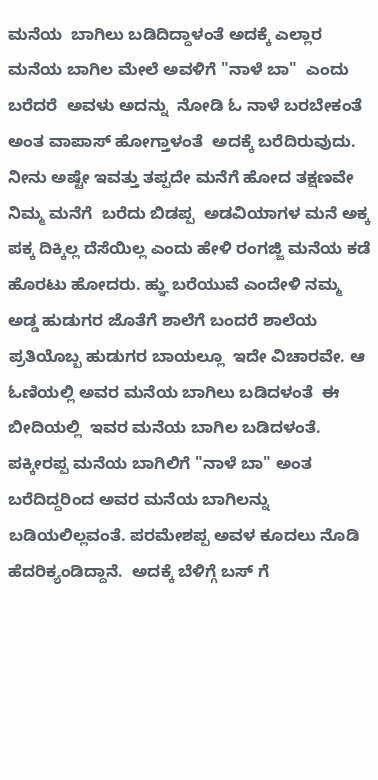ಮನೆಯ  ಬಾಗಿಲು ಬಡಿದಿದ್ದಾಳಂತೆ ಅದಕ್ಕೆ ಎಲ್ಲಾರ ಮನೆಯ ಬಾಗಿಲ ಮೇಲೆ ಅವಳಿಗೆ "ನಾಳೆ ಬಾ"  ಎಂದು ಬರೆದರೆ  ಅವಳು ಅದನ್ನು  ನೋಡಿ ಓ ನಾಳೆ ಬರಬೇಕಂತೆ ಅಂತ ವಾಪಾಸ್ ಹೋಗ್ತಾಳಂತೆ  ಅದಕ್ಕೆ ಬರೆದಿರುವುದು. ನೀನು ಅಷ್ಟೇ ಇವತ್ತು‌ ತಪ್ಪದೇ ಮನೆಗೆ ಹೋದ ತಕ್ಷಣವೇ ನಿಮ್ಮ ಮನೆಗೆ  ಬರೆದು ಬಿಡಪ್ಪ  ಅಡವಿಯಾಗಳ‌ ಮನೆ ಅಕ್ಕ ಪಕ್ಕ ದಿಕ್ಕಿಲ್ಲ ದೆಸೆಯಿಲ್ಲ ಎಂದು ಹೇಳಿ ರಂಗಜ್ಜಿ ಮನೆಯ ಕಡೆ ಹೊರಟು ಹೋದರು. ಹ್ಞು ಬರೆಯುವೆ ಎಂದೇಳಿ ನಮ್ಮ ಅಡ್ಡ ಹುಡುಗರ ಜೊತೆಗೆ ಶಾಲೆಗೆ ಬಂದರೆ ಶಾಲೆಯ ಪ್ರತಿಯೊಬ್ಬ ಹುಡುಗರ ಬಾಯಲ್ಲೂ  ಇದೇ ವಿಚಾರವೇ. ಆ ಓಣಿಯಲ್ಲಿ ಅವರ ಮನೆಯ ಬಾಗಿಲು ಬಡಿದಳಂತೆ  ಈ ಬೀದಿಯಲ್ಲಿ  ಇವರ ಮನೆಯ ಬಾಗಿಲ ಬಡಿದಳಂತೆ. ಪಕ್ಕೀರಪ್ಪ ಮನೆಯ ಬಾಗಿಲಿಗೆ "ನಾಳೆ ಬಾ" ಅಂತ ಬರೆದಿದ್ದರಿಂದ ಅವರ ಮನೆಯ ಬಾಗಿಲನ್ನು ಬಡಿಯಲಿಲ್ಲವಂತೆ. ಪರಮೇಶಪ್ಪ ಅವಳ ಕೂದಲು ನೊಡಿ ಹೆದರಿಕ್ಯಂಡಿದ್ದಾನೆ.  ಅದಕ್ಕೆ ಬೆಳಿಗ್ಗೆ ಬಸ್ ಗೆ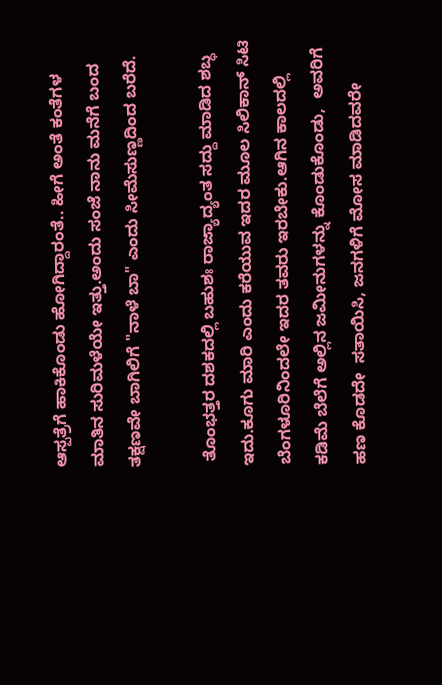ಆಸ್ಪತ್ರೆಗೆ ಹಾಕಿಕೊಂಡು ಹೋಗಿದ್ದಾರಂತೆ.. ಹೀಗೆ ಅಂತೆ ಕಂತೆಗಳ  ಮಾತಿನ ಸುರಿಮಳೆಯೇ ಇತ್ತು.ಅಂದು ಸಂಜೆ ನಾನು ಮನೆಗೆ ಬಂದ ತಕ್ಷಣವೇ ಬಾಗಿಲಿಗೆ "ನಾಳೆ ಬಾ" ಎಂದು ಸೀಮೆಸುಣ್ಣದಿಂದ ಬರೆದೆ.

 ತೊಂಭತ್ತರ ದಶಕದಲ್ಲಿ ಬಹುಶಃ ರಾಜ್ಯಾದ್ಯಂತ ಸದ್ದು ಮಾಡಿದ ಶಬ್ಧ ಇದು.ಕೂಗು ಮಾರಿ ಎಂದು ಕರೆಯುವ ಇದರ ಮೂಲ ಸಿಲಿಕಾನ್ ಸಿಟಿ ಬೆಂಗಳೂರಿನಿಂದಲೇ ಇದರ ತವರು ಇರಬೇಕು.ಆಗಿನ ಕಾಲದಲ್ಲಿ ಕಡಿಮೆ ಬೆಲೆಗೆ ಅಲ್ಲಿನ ಜಮೀನುಗಳನ್ನು ಕೊಂಡುಕೊಂಡು,  ಅವರಿಗೆ ಹಣ ಕೊಡದೇ  ಸತಾಯಿಸಿ, ಜನಗಳಿಗೆ ಮೋಸ ಮಾಡಿದವರೇ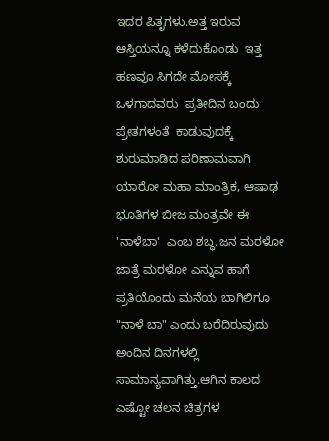ಇದರ ಪಿತೃಗಳು.ಅತ್ತ ಇರುವ ಆಸ್ತಿಯನ್ನೂ ಕಳೆದುಕೊಂಡು  ಇತ್ತ ಹಣವೂ ಸಿಗದೇ ಮೋಸಕ್ಕೆ ಒಳಗಾದವರು  ಪ್ರತೀದಿನ ಬಂದು  ಪ್ರೇತಗಳಂತೆ  ಕಾಡುವುದಕ್ಕೆ ಶುರುಮಾಡಿದ ಪರಿಣಾಮವಾಗಿ ಯಾರೋ ಮಹಾ ಮಾಂತ್ರಿಕ, ಆಷಾಢ ಭೂತಿಗಳ ಬೀಜ ಮಂತ್ರವೇ ಈ 'ನಾಳೆಬಾ'  ಎಂಬ ಶಬ್ಧ.ಜನ ಮರಳೋ ಜಾತ್ರೆ ಮರಳೋ ಎನ್ನುವ ಹಾಗೆ ಪ್ರತಿಯೊಂದು ಮನೆಯ ಬಾಗಿಲಿಗೂ "ನಾಳೆ ಬಾ" ಎಂದು ಬರೆದಿರುವುದು ಅಂದಿನ ದಿನಗಳಲ್ಲಿ  ಸಾಮಾನ್ಯವಾಗಿತ್ತು.ಆಗಿನ ಕಾಲದ ಎಷ್ಟೋ ಚಲನ ಚಿತ್ರಗಳ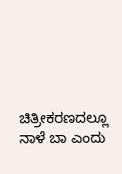ಚಿತ್ರೀಕರಣದಲ್ಲೂ ನಾಳೆ ಬಾ ಎಂದು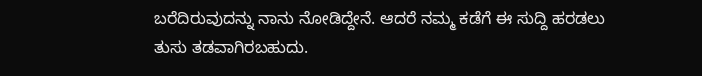ಬರೆದಿರುವುದನ್ನು ನಾನು ನೋಡಿದ್ದೇನೆ. ಆದರೆ ನಮ್ಮ ಕಡೆಗೆ ಈ ಸುದ್ದಿ ಹರಡಲು ತುಸು ತಡವಾಗಿರಬಹುದು.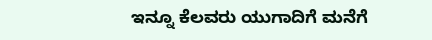ಇನ್ನೂ ಕೆಲವರು ಯುಗಾದಿಗೆ ಮನೆಗೆ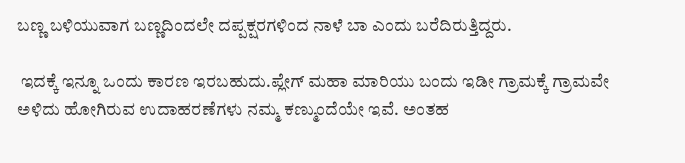ಬಣ್ಣ ಬಳಿಯುವಾಗ ಬಣ್ಣದಿಂದಲೇ ದಪ್ಪಕ್ಷರಗಳಿಂದ ನಾಳೆ ಬಾ ಎಂದು ಬರೆದಿರುತ್ತಿದ್ದರು.

 ಇದಕ್ಕೆ ಇನ್ನೂ ಒಂದು ಕಾರಣ ಇರಬಹುದು.ಪ್ಲೇಗ್ ಮಹಾ ಮಾರಿಯು ಬಂದು ಇಡೀ ಗ್ರಾಮಕ್ಕೆ ಗ್ರಾಮವೇ ಅಳಿದು ಹೋಗಿರುವ ಉದಾಹರಣೆಗಳು ನಮ್ಮ ಕಣ್ಮುಂದೆಯೇ ಇವೆ. ಅಂತಹ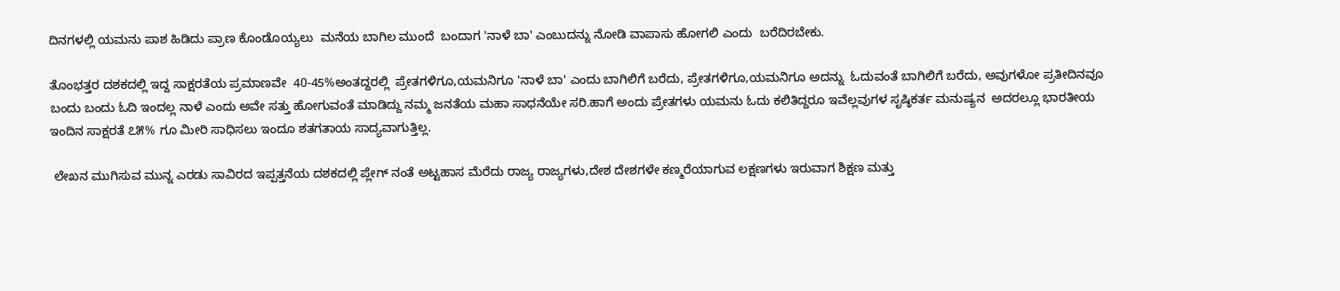ದಿನಗಳಲ್ಲಿ ಯಮನು ಪಾಶ ಹಿಡಿದು ಪ್ರಾಣ ಕೊಂಡೊಯ್ಯಲು  ಮನೆಯ ಬಾಗಿಲ ಮುಂದೆ  ಬಂದಾಗ 'ನಾಳೆ ಬಾ' ಎಂಬುದನ್ನು ನೋಡಿ ವಾಪಾಸು ಹೋಗಲಿ ಎಂದು  ಬರೆದಿರಬೇಕು.

ತೊಂಭತ್ತರ ದಶಕದಲ್ಲಿ ಇದ್ದ ಸಾಕ್ಷರತೆಯ ಪ್ರಮಾಣವೇ  40-45%ಅಂತದ್ದರಲ್ಲಿ  ಪ್ರೇತಗಳಿಗೂ,ಯಮನಿಗೂ 'ನಾಳೆ ಬಾ' ಎಂದು ಬಾಗಿಲಿಗೆ ಬರೆದು, ಪ್ರೇತಗಳಿಗೂ,ಯಮನಿಗೂ ಅದನ್ನು  ಓದುವಂತೆ ಬಾಗಿಲಿಗೆ ಬರೆದು, ಅವುಗಳೋ ಪ್ರತೀದಿನವೂ ಬಂದು ಬಂದು ಓದಿ ಇಂದಲ್ಲ ನಾಳೆ ಎಂದು ಅವೇ ಸತ್ತು ಹೋಗುವಂತೆ ಮಾಡಿದ್ದು ನಮ್ಮ ಜನತೆಯ ಮಹಾ ಸಾಧನೆಯೇ ಸರಿ.ಹಾಗೆ ಅಂದು ಪ್ರೇತಗಳು ಯಮನು ಓದು ಕಲಿತಿದ್ದರೂ ಇವೆಲ್ಲವುಗಳ ಸೃಷ್ಠಿಕರ್ತ ಮನುಷ್ಯನ  ಅದರಲ್ಲೂ ಭಾರತೀಯ ಇಂದಿನ ಸಾಕ್ಷರತೆ ೭೫% ಗೂ ಮೀರಿ ಸಾಧಿಸಲು ಇಂದೂ ಶತಗತಾಯ ಸಾದ್ಯವಾಗುತ್ತಿಲ್ಲ.

 ಲೇಖನ ಮುಗಿಸುವ ಮುನ್ನ ಎರಡು ಸಾವಿರದ ಇಪ್ಪತ್ತನೆಯ ದಶಕದಲ್ಲಿ ಪ್ಲೇಗ್ ನಂತೆ ಅಟ್ಟಹಾಸ ಮೆರೆದು ರಾಜ್ಯ ರಾಜ್ಯಗಳು,ದೇಶ ದೇಶಗಳೇ ಕಣ್ಮರೆಯಾಗುವ ಲಕ್ಷಣಗಳು ಇರುವಾಗ ಶಿಕ್ಷಣ ಮತ್ತು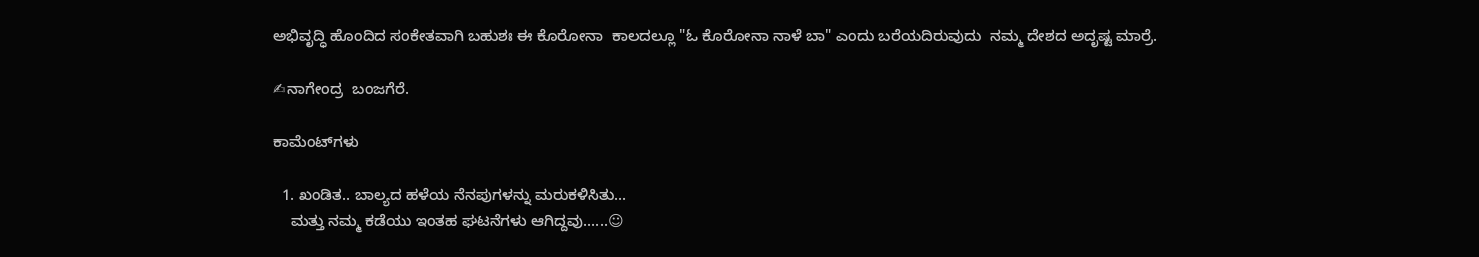ಅಭಿವೃದ್ಧಿ ಹೊಂದಿದ ಸಂಕೇತವಾಗಿ ಬಹುಶಃ ಈ ಕೊರೋನಾ  ಕಾಲದಲ್ಲೂ "ಓ ಕೊರೋನಾ ನಾಳೆ ಬಾ" ಎಂದು ಬರೆಯದಿರುವುದು  ನಮ್ಮ ದೇಶದ ಅದೃಷ್ಟ ಮಾರ್ರೆ.

✍ನಾಗೇಂದ್ರ  ಬಂಜಗೆರೆ.

ಕಾಮೆಂಟ್‌ಗಳು

  1. ಖಂಡಿತ.. ಬಾಲ್ಯದ ಹಳೆಯ ನೆನಪುಗಳನ್ನು ಮರುಕಳಿಸಿತು...
    ಮತ್ತು ನಮ್ಮ ಕಡೆಯು ಇಂತಹ ಘಟನೆಗಳು ಆಗಿದ್ದವು......☺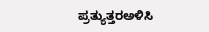ಪ್ರತ್ಯುತ್ತರಅಳಿಸಿ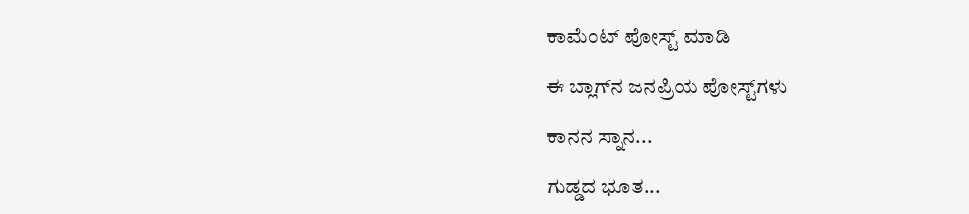ಕಾಮೆಂಟ್‌‌ ಪೋಸ್ಟ್‌ ಮಾಡಿ

ಈ ಬ್ಲಾಗ್‌ನ ಜನಪ್ರಿಯ ಪೋಸ್ಟ್‌ಗಳು

ಕಾನನ ಸ್ನಾನ...

ಗುಡ್ಡದ ಭೂತ...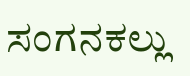ಸಂಗನಕಲ್ಲು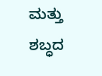ಮತ್ತು ಶಬ್ಧದ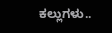ಕಲ್ಲುಗಳು..